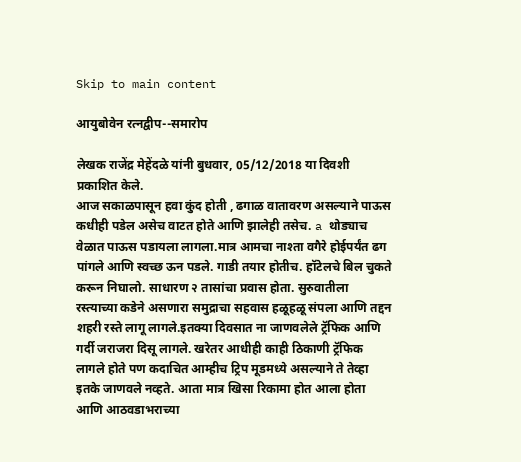Skip to main content

आयुबोवेन रत्नद्वीप--समारोप

लेखक राजेंद्र मेहेंदळे यांनी बुधवार, 05/12/2018 या दिवशी प्रकाशित केले.
आज सकाळपासून हवा कुंद होती , ढगाळ वातावरण असल्याने पाऊस कधीही पडेल असेच वाटत होते आणि झालेही तसेच. a थोड्याच वेळात पाऊस पडायला लागला.मात्र आमचा नाश्ता वगैरे होईपर्यंत ढग पांगले आणि स्वच्छ ऊन पडले. गाडी तयार होतीच. हॉटेलचे बिल चुकते करून निघालो. साधारण २ तासांचा प्रवास होता. सुरुवातीला रस्त्याच्या कडेने असणारा समुद्राचा सहवास हळूहळू संपला आणि तद्दन शहरी रस्ते लागू लागले.इतक्या दिवसात ना जाणवलेले ट्रॅफिक आणि गर्दी जराजरा दिसू लागले. खरेतर आधीही काही ठिकाणी ट्रॅफिक लागले होते पण कदाचित आम्हीच ट्रिप मूडमध्ये असल्याने ते तेव्हा इतके जाणवले नव्हते. आता मात्र खिसा रिकामा होत आला होता आणि आठवडाभराच्या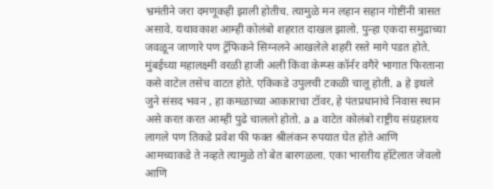भ्रमंतीने जरा दमणूकही झाली होतीच. त्यामुळे मन लहान सहान गोष्टींनी त्रासत असावे. यथावकाश आम्ही कोलंबो शहरात दाखल झालो. पुन्हा एकदा समुद्राच्या जवळून जाणारे पण ट्रॅफिकने सिग्नलने आखलेले शहरी रस्ते मागे पडत होते. मुंबईच्या महालक्ष्मी वरळी हाजी अली किंवा केम्प्स कॉर्नर वगैरे भागात फिरताना कसे वाटेल तसेच वाटत होते. एकिकडे उपुलची टकळी चालू होती. a हे इथले जुने संसद भवन , हा कमळाच्या आकाराचा टॉवर, हे पंतप्रधानांचे निवास स्थान असे करत करत आम्ही पुढे चाललो होतो. a a वाटेत कोलंबो राष्ट्रीय संग्रहालय लागले पण तिकडे प्रवेश फी फक्त श्रीलंकन रुपयात घेत होते आणि आमच्याकडे ते नव्हते त्यामुळे तो बेत बारगळला. एका भारतीय हॉटेलात जेवलो आणि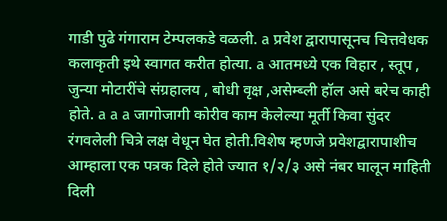गाडी पुढे गंगाराम टेम्पलकडे वळली. a प्रवेश द्वारापासूनच चित्तवेधक कलाकृती इथे स्वागत करीत होत्या. a आतमध्ये एक विहार , स्तूप , जुन्या मोटारींचे संग्रहालय , बोधी वृक्ष ,असेम्ब्ली हॉल असे बरेच काही होते. a a a जागोजागी कोरीव काम केलेल्या मूर्ती किवा सुंदर रंगवलेली चित्रे लक्ष वेधून घेत होती.विशेष म्हणजे प्रवेशद्वारापाशीच आम्हाला एक पत्रक दिले होते ज्यात १/२/३ असे नंबर घालून माहिती दिली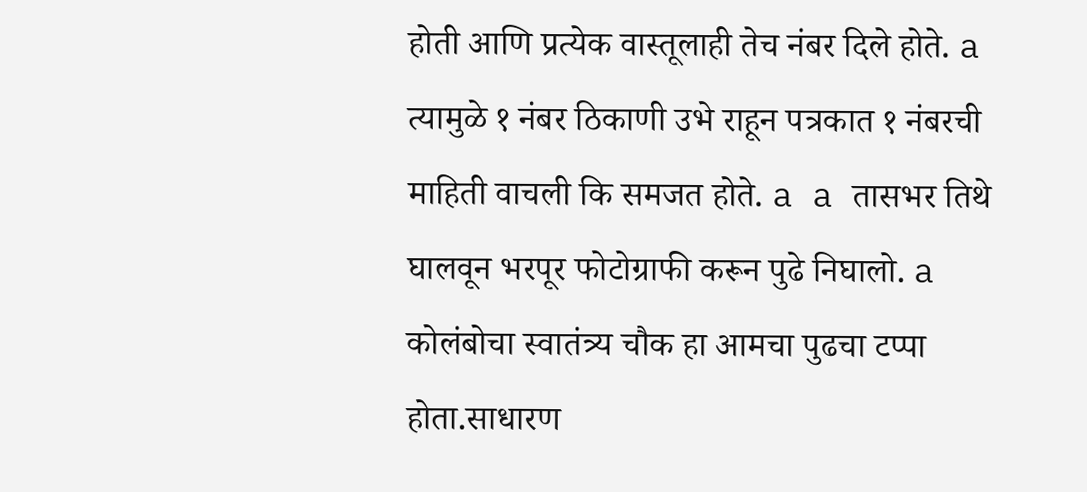होती आणि प्रत्येक वास्तूलाही तेच नंबर दिले होते. a त्यामुळे १ नंबर ठिकाणी उभे राहून पत्रकात १ नंबरची माहिती वाचली कि समजत होते. a a तासभर तिथे घालवून भरपूर फोटोग्राफी करून पुढे निघालो. a कोलंबोचा स्वातंत्र्य चौक हा आमचा पुढचा टप्पा होता.साधारण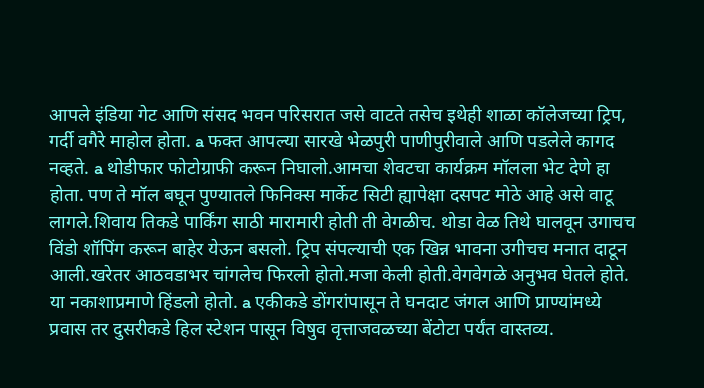आपले इंडिया गेट आणि संसद भवन परिसरात जसे वाटते तसेच इथेही शाळा कॉलेजच्या ट्रिप, गर्दी वगैरे माहोल होता. a फक्त आपल्या सारखे भेळपुरी पाणीपुरीवाले आणि पडलेले कागद नव्हते. a थोडीफार फोटोग्राफी करून निघालो.आमचा शेवटचा कार्यक्रम मॉलला भेट देणे हा होता. पण ते मॉल बघून पुण्यातले फिनिक्स मार्केट सिटी ह्यापेक्षा दसपट मोठे आहे असे वाटू लागले.शिवाय तिकडे पार्किंग साठी मारामारी होती ती वेगळीच. थोडा वेळ तिथे घालवून उगाचच विंडो शॉपिंग करून बाहेर येऊन बसलो. ट्रिप संपल्याची एक खिन्न भावना उगीचच मनात दाटून आली.खरेतर आठवडाभर चांगलेच फिरलो होतो.मजा केली होती.वेगवेगळे अनुभव घेतले होते. या नकाशाप्रमाणे हिंडलो होतो. a एकीकडे डोंगरांपासून ते घनदाट जंगल आणि प्राण्यांमध्ये प्रवास तर दुसरीकडे हिल स्टेशन पासून विषुव वृत्ताजवळच्या बेंटोटा पर्यंत वास्तव्य.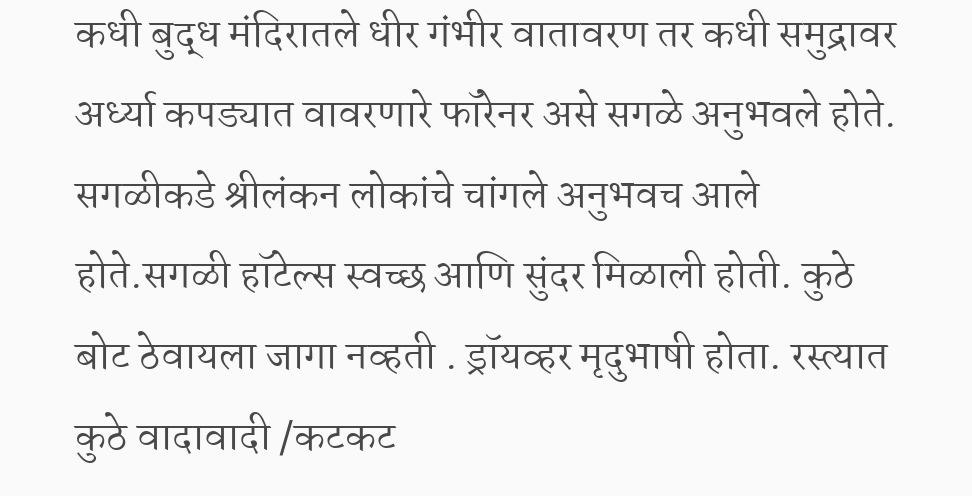कधी बुद्ध मंदिरातले धीर गंभीर वातावरण तर कधी समुद्रावर अर्ध्या कपड्यात वावरणारे फॉरेनर असे सगळे अनुभवले होते. सगळीकडे श्रीलंकन लोकांचे चांगले अनुभवच आले होते.सगळी हॉटेल्स स्वच्छ आणि सुंदर मिळाली होती. कुठे बोट ठेवायला जागा नव्हती . ड्रॉयव्हर मृदुभाषी होता. रस्त्यात कुठे वादावादी /कटकट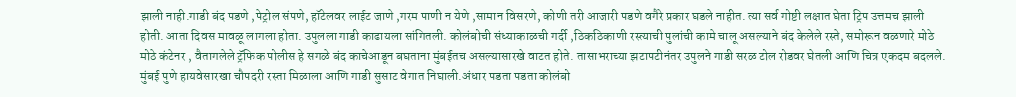झाली नाही.गाडी बंद पडणे ,पेट्रोल संपणे, हॉटेलवर लाईट जाणे ,गरम पाणी न येणे ,सामान विसरणे, कोणी तरी आजारी पडणे वगैरे प्रकार घडले नाहीत. त्या सर्व गोष्टी लक्षात घेता ट्रिप उत्तमच झाली होती. आता दिवस मावळू लागला होता. उपुलला गाडी काढायला सांगितली. कोलंबोची संध्याकाळची गर्दी ,ठिकठिकाणी रस्त्याची पुलांची कामे चालू असल्याने बंद केलेले रस्ते, समोरून वळणारे मोठे मोठे कंटेनर , वैतागलेले ट्रॅफिक पोलीस हे सगळे बंद काचेआडून बघताना मुंबईतच असल्यासारखे वाटत होते. तासाभराच्या झटापटीनंतर उपुलने गाडी सरळ टोल रोडवर घेतली आणि चित्र एकदम बदलले. मुंबई पुणे हायवेसारखा चौपदरी रस्ता मिळाला आणि गाडी सुसाट वेगात निघाली.अंधार पडता पडता कोलंबो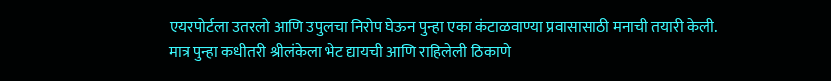एयरपोर्टला उतरलो आणि उपुलचा निरोप घेऊन पुन्हा एका कंटाळवाण्या प्रवासासाठी मनाची तयारी केली. मात्र पुन्हा कधीतरी श्रीलंकेला भेट द्यायची आणि राहिलेली ठिकाणे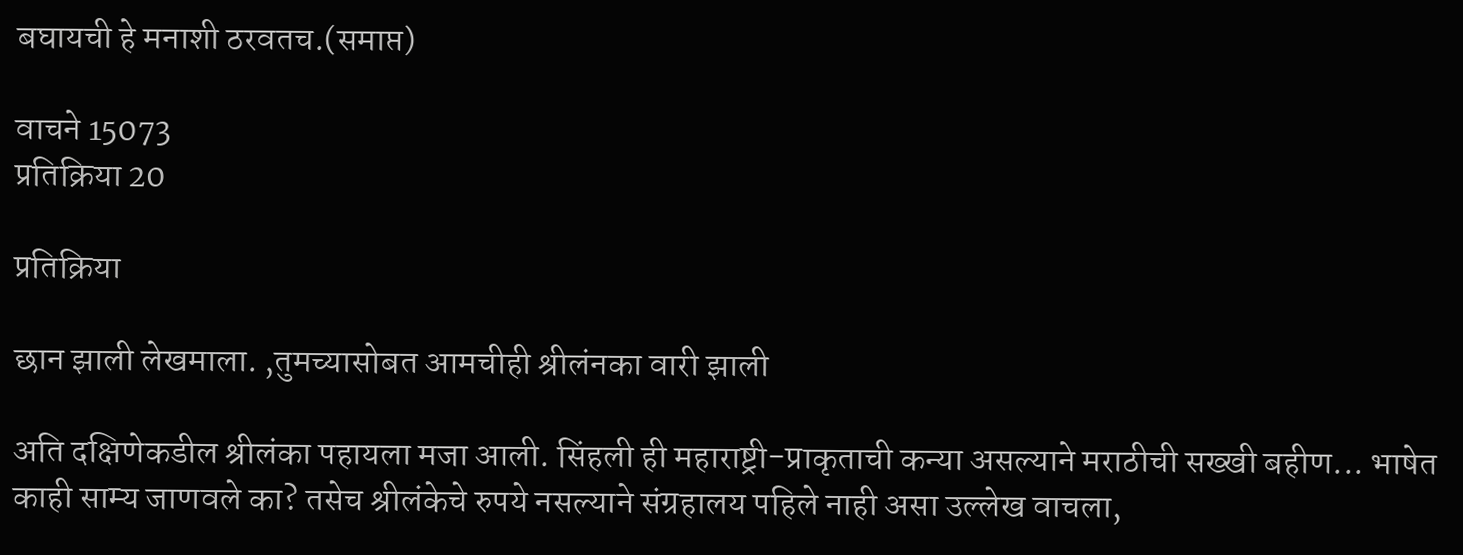बघायची हे मनाशी ठरवतच.(समाप्त)

वाचने 15073
प्रतिक्रिया 20

प्रतिक्रिया

छान झाली लेखमाला. ,तुमच्यासोबत आमचीही श्रीलंनका वारी झाली

अति दक्षिणेकडील श्रीलंका पहायला मजा आली. सिंहली ही महाराष्ट्री-प्राकृताची कन्या असल्याने मराठीची सख्खी बहीण... भाषेत काही साम्य जाणवले का? तसेच श्रीलंकेचे रुपये नसल्याने संग्रहालय पहिले नाही असा उल्लेख वाचला,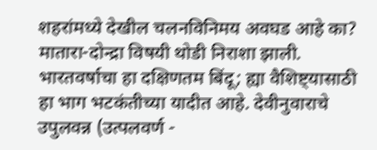शहरांमध्ये देखील चलनविनिमय अवघड आहे का? मातारा-दोन्द्रा विषयी थोडी निराशा झाली. भारतवर्षाचा हा दक्षिणतम बिंदू; ह्या वैशिष्ट्यासाठी हा भाग भटकंतीच्या यादीत आहे. देवीनुवाराचे उपुलवन्न (उत्पलवर्ण -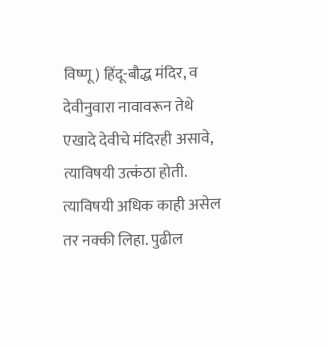विष्णू) हिंदू-बौद्ध मंदिर, व देवीनुवारा नावावरून तेथे एखादे देवीचे मंदिरही असावे, त्याविषयी उत्कंठा होती. त्याविषयी अधिक काही असेल तर नक्की लिहा. पुढील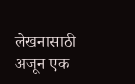लेखनासाठी अजून एक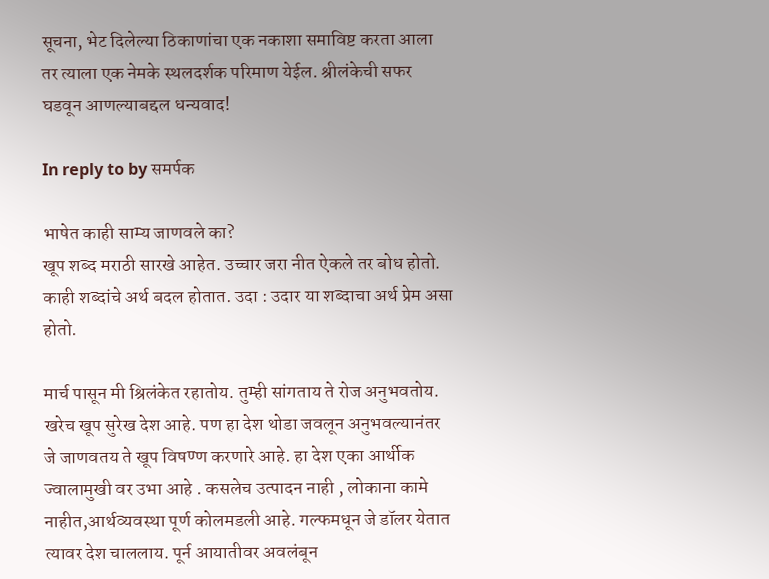सूचना, भेट दिलेल्या ठिकाणांचा एक नकाशा समाविष्ट करता आला तर त्याला एक नेमके स्थलदर्शक परिमाण येईल. श्रीलंकेची सफर घडवून आणल्याबद्दल धन्यवाद!

In reply to by समर्पक

भाषेत काही साम्य जाणवले का?
खूप शब्द मराठी सारखे आहेत. उच्चार जरा नीत ऐकले तर बोध होतो. काही शब्दांचे अर्थ बदल होतात. उदा : उदार या शब्दाचा अर्थ प्रेम असा होतो.

मार्च पासून मी श्रिलंकेत रहातोय. तुम्ही सांगताय ते रोज अनुभवतोय. खरेच खूप सुरेख देश आहे. पण हा देश थोडा जवलून अनुभवल्यानंतर जे जाणवतय ते खूप विषण्ण करणारे आहे. हा देश एका आर्थीक ज्वालामुखी वर उभा आहे . कसलेच उत्पादन नाही , लोकाना कामे नाहीत,आर्थव्यवस्था पूर्ण कोलमडली आहे. गल्फमधून जे डॉलर येतात त्यावर देश चाललाय. पूर्न आयातीवर अवलंबून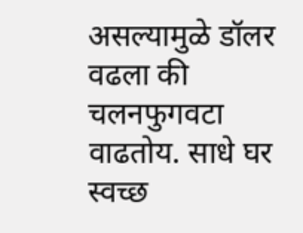असल्यामुळे डॉलर वढला की चलनफुगवटा वाढतोय. साधे घर स्वच्छ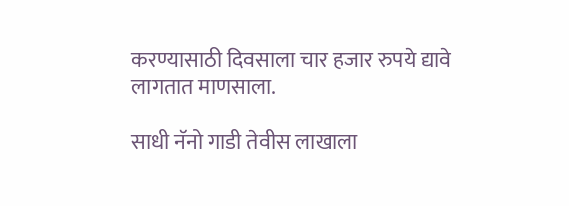करण्यासाठी दिवसाला चार हजार रुपये द्यावे लागतात माणसाला.

साधी नॅनो गाडी तेवीस लाखाला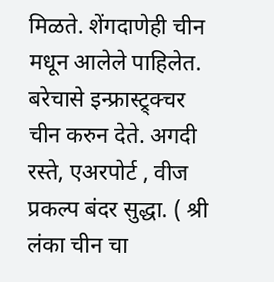मिळते. शेंगदाणेही चीन मधून आलेले पाहिलेत. बरेचासे इन्फ्रास्ट्र्क्चर चीन करुन देते. अगदी रस्ते, एअरपोर्ट , वीज प्रकल्प बंदर सुद्धा. ( श्री लंका चीन चा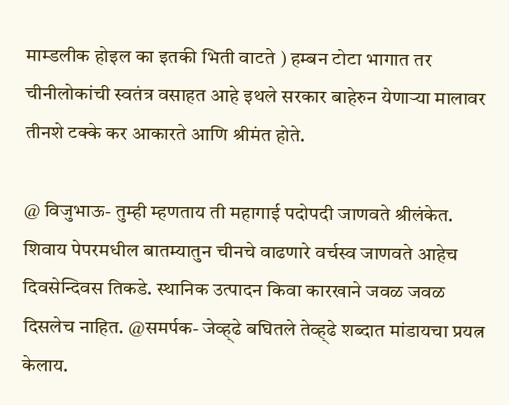माम्डलीक होइल का इतकी भिती वाटते ) हम्बन टोटा भागात तर चीनीलोकांची स्वतंत्र वसाहत आहे इथले सरकार बाहेरुन येणार्‍या मालावर तीनशे टक्के कर आकारते आणि श्रीमंत होते.

@ विजुभाऊ- तुम्ही म्हणताय ती महागाई पदोपदी जाणवते श्रीलंकेत. शिवाय पेपरमधील बातम्यातुन चीनचे वाढणारे वर्चस्व जाणवते आहेच दिवसेन्दिवस तिकडे. स्थानिक उत्पादन किवा कारखाने जवळ जवळ दिसलेच नाहित. @समर्पक- जेव्ह्ढे बघितले तेव्ह्ढे शब्दात मांडायचा प्रयत्न केलाय.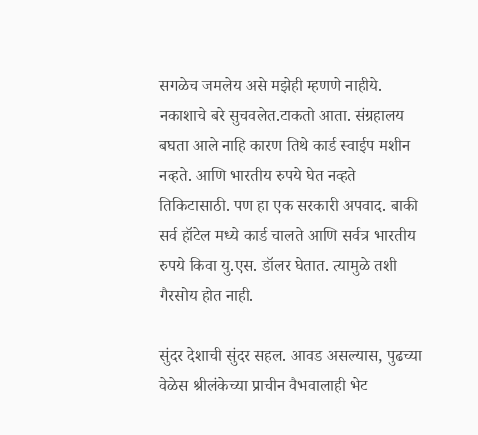सगळेच जमलेय असे मझेही म्हणणे नाहीये. नकाशाचे बरे सुचवलेत.टाकतो आता. संग्रहालय बघता आले नाहि कारण तिथे कार्ड स्वाईप मशीन नव्हते. आणि भारतीय रुपये घेत नव्हते तिकिटासाठी. पण हा एक सरकारी अपवाद. बाकी सर्व हॉटेल मध्ये कार्ड चालते आणि सर्वत्र भारतीय रुपये किवा यु.एस. डॉलर घेतात. त्यामुळे तशी गैरसोय होत नाही.

सुंदर देशाची सुंदर सहल. आवड असल्यास, पुढच्या वेळेस श्रीलंकेच्या प्राचीन वैभवालाही भेट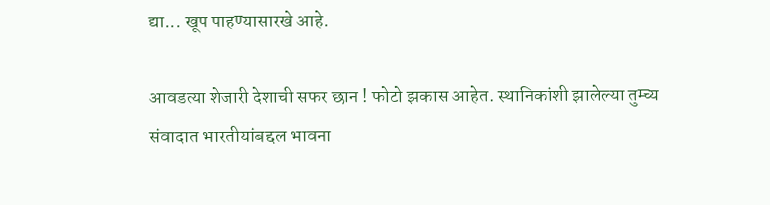द्या... खूप पाहण्यासारखे आहे.

आवडत्या शेजारी देशाची सफर छान ! फोटो झकास आहेत. स्थानिकांशी झालेल्या तुम्च्य संवादात भारतीयांबद्दल भावना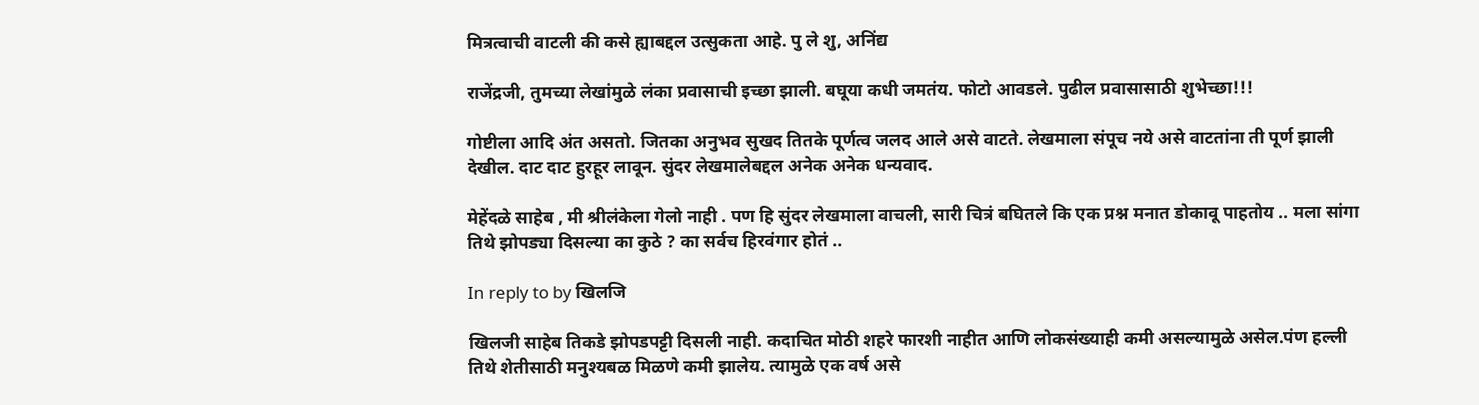मित्रत्वाची वाटली की कसे ह्याबद्दल उत्सुकता आहे. पु ले शु, अनिंद्य

राजेंद्रजी, तुमच्या लेखांमुळे लंका प्रवासाची इच्छा झाली. बघूया कधी जमतंय. फोटो आवडले. पुढील प्रवासासाठी शुभेच्छा!!!

गोष्टीला आदि अंत असतो. जितका अनुभव सुखद तितके पूर्णत्व जलद आले असे वाटते. लेखमाला संपूच नये असे वाटतांना ती पूर्ण झाली देखील. दाट दाट हुरहूर लावून. सुंदर लेखमालेबद्दल अनेक अनेक धन्यवाद.

मेहेंदळे साहेब , मी श्रीलंकेला गेलो नाही . पण हि सुंदर लेखमाला वाचली, सारी चित्रं बघितले कि एक प्रश्न मनात डोकावू पाहतोय .. मला सांगा तिथे झोपड्या दिसल्या का कुठे ? का सर्वच हिरवंगार होतं ..

In reply to by खिलजि

खिलजी साहेब तिकडे झोपडपट्टी दिसली नाही. कदाचित मोठी शहरे फारशी नाहीत आणि लोकसंख्याही कमी असल्यामुळे असेल.पंण हल्ली तिथे शेतीसाठी मनुश्यबळ मिळणे कमी झालेय. त्यामुळे एक वर्ष असे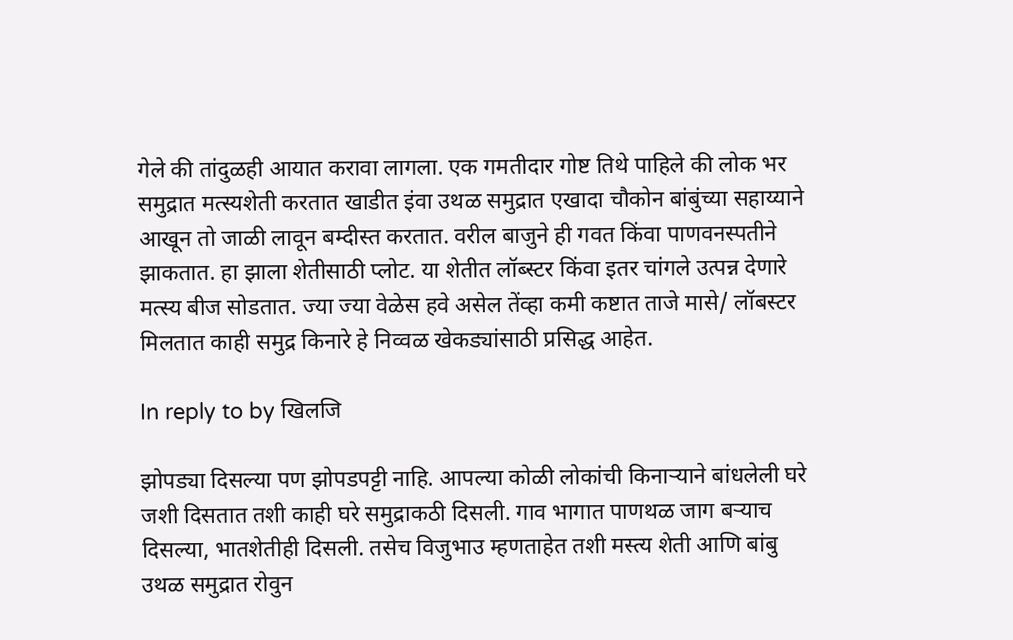गेले की तांदुळही आयात करावा लागला. एक गमतीदार गोष्ट तिथे पाहिले की लोक भर समुद्रात मत्स्यशेती करतात खाडीत इंवा उथळ समुद्रात एखादा चौकोन बांबुंच्या सहाय्याने आखून तो जाळी लावून बम्दीस्त करतात. वरील बाजुने ही गवत किंवा पाणवनस्पतीने झाकतात. हा झाला शेतीसाठी प्लोट. या शेतीत लॉब्स्टर किंवा इतर चांगले उत्पन्न देणारे मत्स्य बीज सोडतात. ज्या ज्या वेळेस हवे असेल तेंव्हा कमी कष्टात ताजे मासे/ लॉबस्टर मिलतात काही समुद्र किनारे हे निव्वळ खेकड्यांसाठी प्रसिद्ध आहेत.

In reply to by खिलजि

झोपड्या दिसल्या पण झोपडपट्टी नाहि. आपल्या कोळी लोकांची किनार्‍याने बांधलेली घरे जशी दिसतात तशी काही घरे समुद्राकठी दिसली. गाव भागात पाणथळ जाग बर्‍याच दिसल्या, भातशेतीही दिसली. तसेच विजुभाउ म्हणताहेत तशी मस्त्य शेती आणि बांबु उथळ समुद्रात रोवुन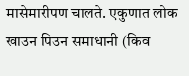मासेमारीपण चालते. एकुणात लोक खाउन पिउन समाधानी (किव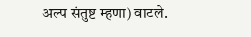अल्प संतुष्ट म्हणा) वाटले.